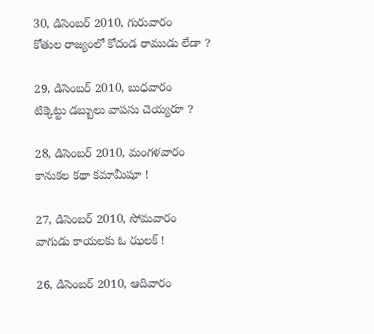30, డిసెంబర్ 2010, గురువారం
కోతుల రాజ్యంలో కోదండ రాముడు లేడా ?

29, డిసెంబర్ 2010, బుధవారం
టిక్కెట్టు డబ్బులు వాపసు చెయ్యరూ ?

28, డిసెంబర్ 2010, మంగళవారం
కానుకల కథా కమామీషూ !

27, డిసెంబర్ 2010, సోమవారం
వాగుడు కాయలకు ఓ ఝలక్ !

26, డిసెంబర్ 2010, ఆదివారం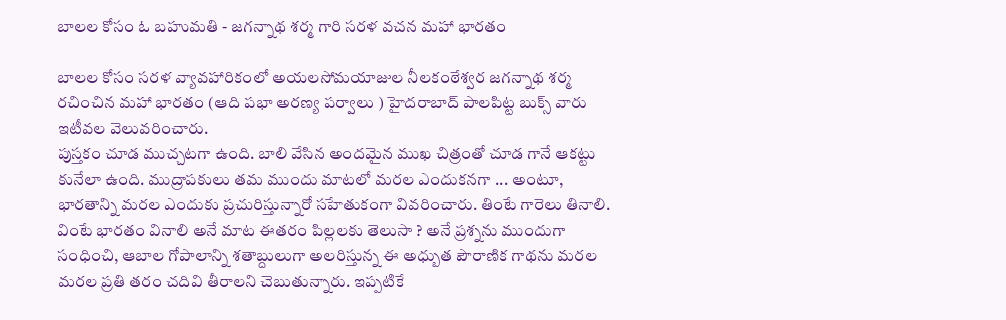బాలల కోసం ఓ బహుమతి - జగన్నాథ శర్మ గారి సరళ వచన మహా భారతం

బాలల కోసం సరళ వ్యావహారికంలో అయలసోమయాజుల నీలకంఠేశ్వర జగన్నాథ శర్మ రచించిన మహా భారతం (ఆది పభా అరణ్య పర్వాలు ) హైదరాబాద్ పాలపిట్ట బుక్స్ వారు ఇటీవల వెలువరించారు.
పుస్తకం చూడ ముచ్చటగా ఉంది. బాలి వేసిన అందమైన ముఖ చిత్రంతో చూడ గానే ఆకట్టు కునేలా ఉంది. ముద్రాపకులు తమ ముందు మాటలో మరల ఎందుకనగా ... అంటూ, భారతాన్ని మరల ఎందుకు ప్రచురిస్తున్నారో సహేతుకంగా వివరించారు. తింటే గారెలు తినాలి. వింటే భారతం వినాలి అనే మాట ఈతరం పిల్లలకు తెలుసా ? అనే ప్రశ్నను ముందుగా సంధించి, ఆబాల గోపాలాన్ని శతాబ్దులుగా అలరిస్తున్న ఈ అధ్బుత పౌరాణిక గాథను మరల మరల ప్రతి తరం చదివి తీరాలని చెబుతున్నారు. ఇప్పటికే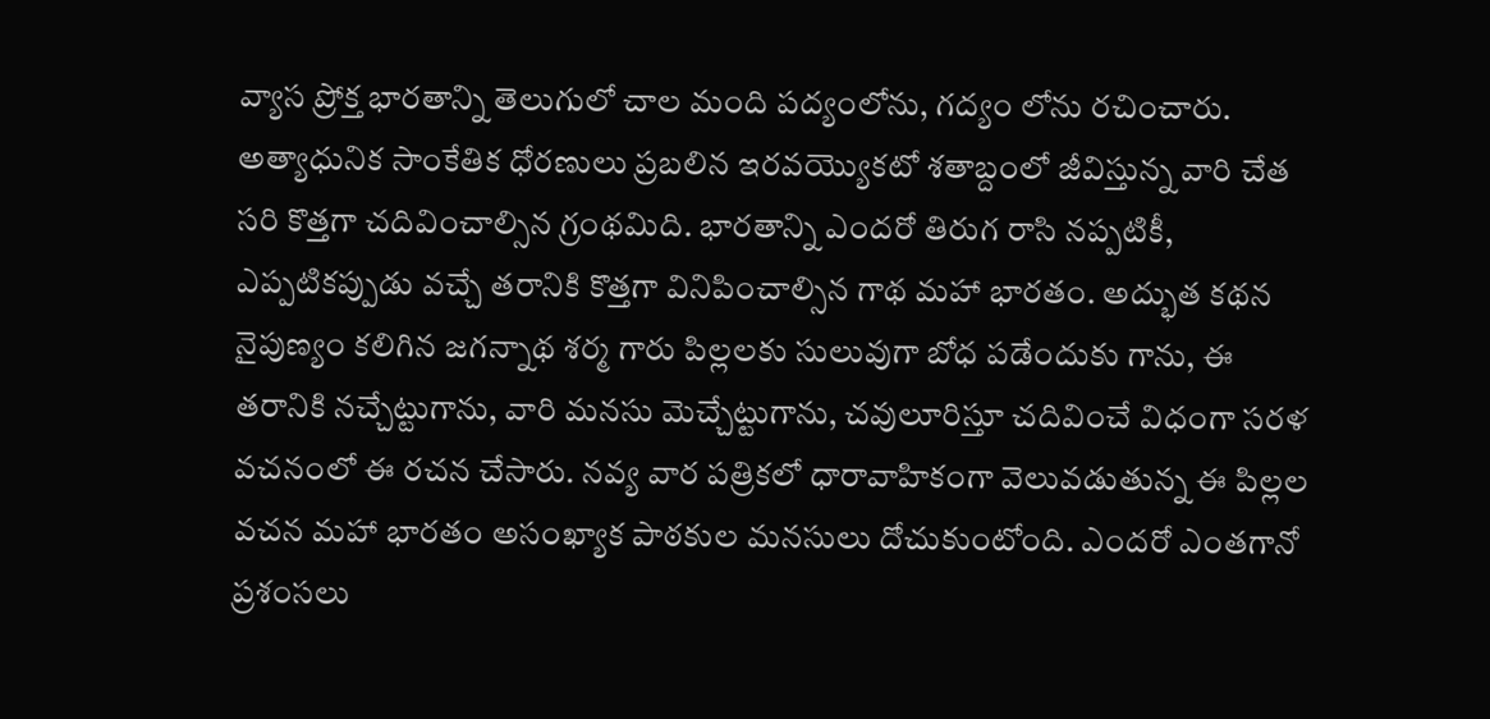వ్యాస ప్రోక్త భారతాన్ని తెలుగులో చాల మంది పద్యంలోను, గద్యం లోను రచించారు. అత్యాధునిక సాంకేతిక ధోరణులు ప్రబలిన ఇరవయ్యొకటో శతాబ్దంలో జీవిస్తున్న వారి చేత సరి కొత్తగా చదివించాల్సిన గ్రంథమిది. భారతాన్ని ఎందరో తిరుగ రాసి నప్పటికీ, ఎప్పటికప్పుడు వచ్చే తరానికి కొత్తగా వినిపించాల్సిన గాథ మహా భారతం. అద్భుత కథన నైపుణ్యం కలిగిన జగన్నాథ శర్మ గారు పిల్లలకు సులువుగా బోధ పడేందుకు గాను, ఈ తరానికి నచ్చేట్టుగాను, వారి మనసు మెచ్చేట్టుగాను, చవులూరిస్తూ చదివించే విధంగా సరళ వచనంలో ఈ రచన చేసారు. నవ్య వార పత్రికలో ధారావాహికంగా వెలువడుతున్న ఈ పిల్లల వచన మహా భారతం అసంఖ్యాక పాఠకుల మనసులు దోచుకుంటోంది. ఎందరో ఎంతగానో ప్రశంసలు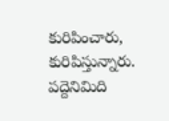కురిపించారు, కురిపిస్తున్నారు. పద్దెనిమిది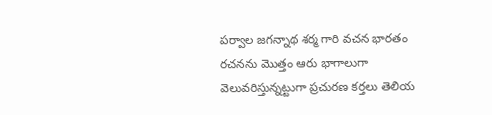పర్వాల జగన్నాథ శర్మ గారి వచన భారతం రచనను మొత్తం ఆరు భాగాలుగా వెలువరిస్తున్నట్టుగా ప్రచురణ కర్తలు తెలియ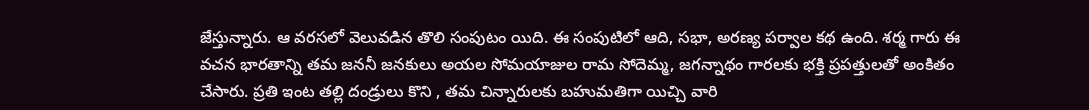జేస్తున్నారు. ఆ వరసలో వెలువడిన తొలి సంపుటం యిది. ఈ సంపుటిలో ఆది, సభా, అరణ్య పర్వాల కథ ఉంది. శర్మ గారు ఈ వచన భారతాన్ని తమ జననీ జనకులు అయల సోమయాజుల రామ సోదెమ్మ, జగన్నాథం గారలకు భక్తి ప్రపత్తులతో అంకితం చేసారు. ప్రతి ఇంట తల్లి దండ్రులు కొని , తమ చిన్నారులకు బహుమతిగా యిచ్చి వారి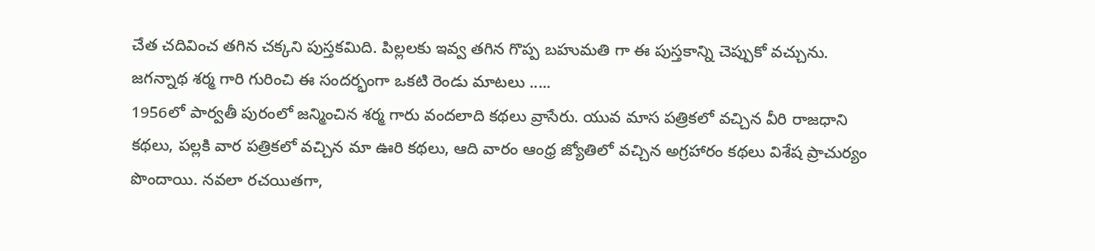చేత చదివించ తగిన చక్కని పుస్తకమిది. పిల్లలకు ఇవ్వ తగిన గొప్ప బహుమతి గా ఈ పుస్తకాన్ని చెప్పుకో వచ్చును.
జగన్నాథ శర్మ గారి గురించి ఈ సందర్భంగా ఒకటి రెండు మాటలు .....
1956లో పార్వతీ పురంలో జన్మించిన శర్మ గారు వందలాది కథలు వ్రాసేరు. యువ మాస పత్రికలో వచ్చిన వీరి రాజధాని కథలు, పల్లకి వార పత్రికలో వచ్చిన మా ఊరి కథలు, ఆది వారం ఆంధ్ర జ్యోతిలో వచ్చిన అగ్రహారం కథలు విశేష ప్రాచుర్యం పొందాయి. నవలా రచయితగా,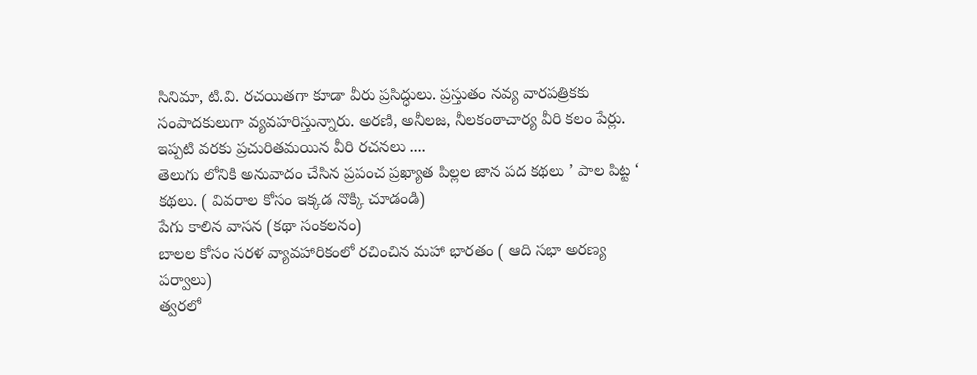సినిమా, టి.వి. రచయితగా కూడా వీరు ప్రసిద్ధులు. ప్రస్తుతం నవ్య వారపత్రికకు సంపాదకులుగా వ్యవహరిస్తున్నారు. అరణి, అనీలజ, నీలకంఠాచార్య వీరి కలం పేర్లు.
ఇప్పటి వరకు ప్రచురితమయిన వీరి రచనలు ....
తెలుగు లోనికి అనువాదం చేసిన ప్రపంచ ప్రఖ్యాత పిల్లల జాన పద కథలు ’ పాల పిట్ట ‘ కథలు. ( వివరాల కోసం ఇక్కడ నొక్కి చూడండి)
పేగు కాలిన వాసన (కథా సంకలనం)
బాలల కోసం సరళ వ్యావహారికంలో రచించిన మహా భారతం ( ఆది సభా అరణ్య పర్వాలు)
త్వరలో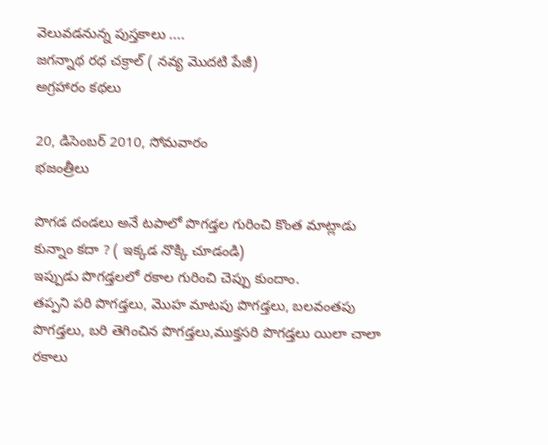వెలువడనున్న పుస్తకాలు ....
జగన్నాథ రధ చక్రాల్ ( నవ్య మొదటి పేజీ)
అగ్రహారం కథలు

20, డిసెంబర్ 2010, సోమవారం
భజంత్రీలు

పొగడ దండలు అనే టపాలో పొగడ్తల గురించి కొంత మాట్లాడు కున్నాం కదా ? ( ఇక్కడ నొక్కి చూడండి)
ఇప్పుడు పొగడ్తలలో రకాల గురించి చెప్పు కుందాం.
తప్పని పరి పొగడ్తలు, మొహ మాటపు పొగడ్తలు, బలవంతపు పొగడ్తలు, బరి తెగించిన పొగడ్తలు,ముక్తసరి పొగడ్తలు యిలా చాలా రకాలు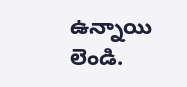ఉన్నాయి లెండి.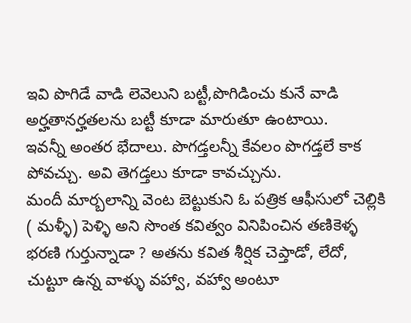ఇవి పొగిడే వాడి లెవెలుని బట్టీ,పొగిడించు కునే వాడి అర్హతానర్హతలను బట్టీ కూడా మారుతూ ఉంటాయి.
ఇవన్నీ అంతర భేదాలు. పొగడ్తలన్నీ కేవలం పొగడ్తలే కాక పోవచ్చు. అవి తెగడ్తలు కూడా కావచ్చును.
మందీ మార్బలాన్ని వెంట బెట్టుకుని ఓ పత్రిక ఆఫీసులో చెల్లికి ( మళ్ళీ) పెళ్ళి అని సొంత కవిత్వం వినిపించిన తణికెళ్ళ భరణి గుర్తున్నాడా ? అతను కవిత శీర్షిక చెప్తాడో, లేదో, చుట్టూ ఉన్న వాళ్ళు వహ్వా, వహ్వా అంటూ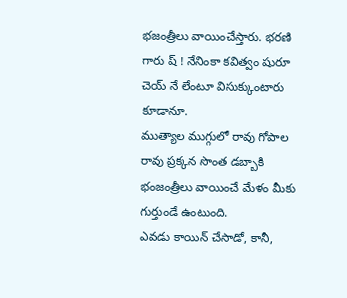భజంత్రీలు వాయించేస్తారు. భరణి గారు ష్ ! నేనింకా కవిత్వం షురూ చెయ్ నే లేంటూ విసుక్కుంటారు కూడానూ.
ముత్యాల ముగ్గులో రావు గోపాల రావు ప్రక్కన సొంత డబ్బాకి భంజంత్రీలు వాయించే మేళం మీకు గుర్తుండే ఉంటుంది.
ఎవడు కాయిన్ చేసాడో, కానీ,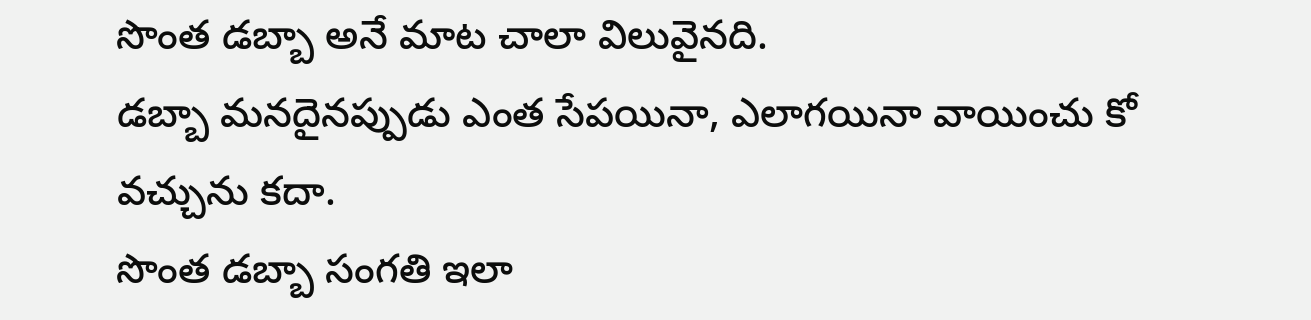సొంత డబ్బా అనే మాట చాలా విలువైనది.
డబ్బా మనదైనప్పుడు ఎంత సేపయినా, ఎలాగయినా వాయించు కో వచ్చును కదా.
సొంత డబ్బా సంగతి ఇలా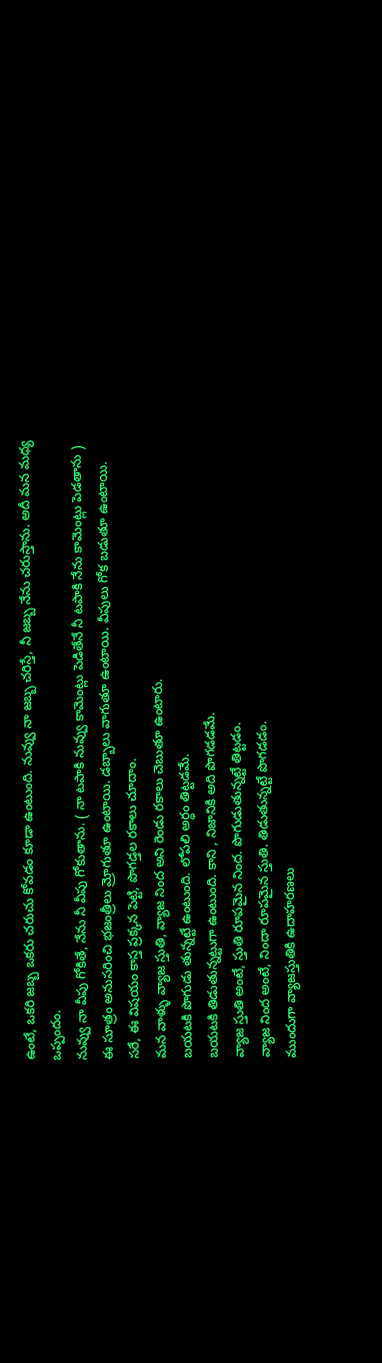ఉంటే, ఒకరి జబ్బ ఒకరు చరుచు కోవడం కూడా ఉంటుంది. నువ్వు నా జబ్బ చరిస్తే, నీ జబ్బ నేను చరుస్తాను. అదీ మన మధ్య ఒప్పందం.
నువ్వు నా వీపు గోకితే, నేను నీ వీపు గోకుతాను. ( నా టపాకి నువ్వు కామెంట్లు పెడితేనే నీ టపాకి నేను కామెంట్లు పెడతాను )
ఈ సూత్రం అనుసరించి భజంత్రీలు మ్రోగుతూ ఉంటాయి. డబ్బాలు వాగుతూ ఉంటాయి. వీపులు గోక బడుతూ ఉంటాయి.
సరే, ఈ విషయం కాస్త ప్రక్కన పెట్టి, పొగడ్తల రకాలు చూదాం.
మన వాళ్ళు వ్యాజ స్తుతి, వ్యాజ నింద అని రెండు రకాలు చెబుతూ ఉంటారు.
బయటకి పొగుడు తున్నట్టే ఉంటుంది. లోపలి అర్ధం తిట్టడమే.
బయటకి తిడుతున్నట్టుగా ఉంటుంది. కాని , నిజానికి అది పొగడడమే.
వ్యాజ స్తుతి అంటే, స్తుతి రూపమైన నింద. పొగుడుతున్నట్టే తిట్టడం.
వ్యాజ నింద అంటే, నిందా రూపమైన స్తుతి. తిడుతున్నట్టే పొగడడం.
ముందుగా వ్యాజస్తుతికి ఉదాహరణలు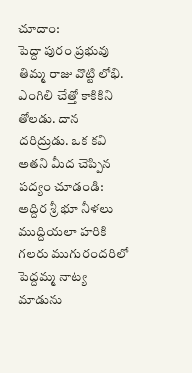చూదాం:
పెద్దా పురం ప్రభువు తిమ్మ రాజు వొట్టి లోభి. ఎంగిలి చేత్తో కాకికిని తోలడు. దాన దరిద్రుడు. ఒక కవి అతని మీద చెప్పిన పద్యం చూడండి:
అద్దిర శ్రీ భూ నీళలు
ముద్దియలా హరికి గలరు ముగురందరిలో
పెద్దమ్మ నాట్య మాడును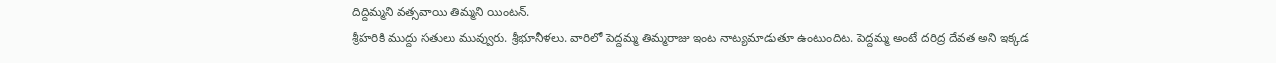దిద్దిమ్మని వత్సవాయి తిమ్మని యింటన్.
శ్రీహరికి ముద్దు సతులు మువ్వురు. శ్రీభూనీళలు. వారిలో పెద్దమ్మ తిమ్మరాజు ఇంట నాట్యమాడుతూ ఉంటుందిట. పెద్దమ్మ అంటే దరిద్ర దేవత అని ఇక్కడ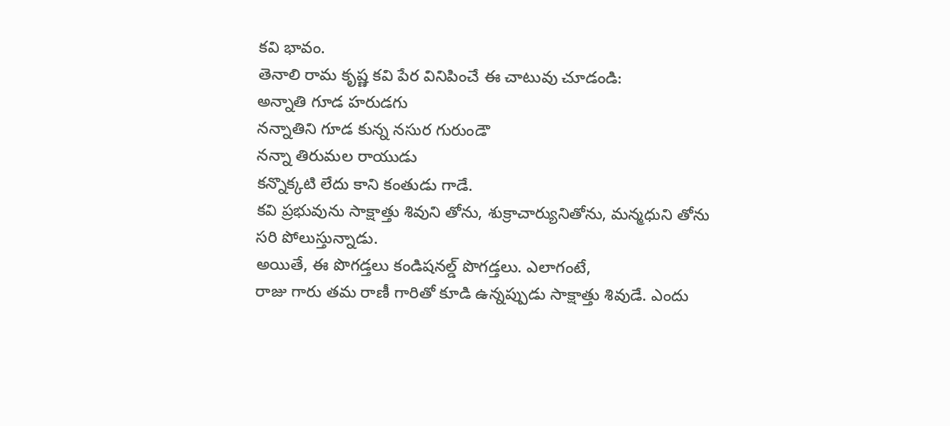కవి భావం.
తెనాలి రామ కృష్ణ కవి పేర వినిపించే ఈ చాటువు చూడండి:
అన్నాతి గూడ హరుడగు
నన్నాతిని గూడ కున్న నసుర గురుండౌ
నన్నా తిరుమల రాయుడు
కన్నొక్కటి లేదు కాని కంతుడు గాడే.
కవి ప్రభువును సాక్షాత్తు శివుని తోను, శుక్రాచార్యునితోను, మన్మధుని తోను సరి పోలుస్తున్నాడు.
అయితే, ఈ పొగడ్తలు కండిషనల్డ్ పొగడ్తలు. ఎలాగంటే,
రాజు గారు తమ రాణీ గారితో కూడి ఉన్నప్పుడు సాక్షాత్తు శివుడే. ఎందు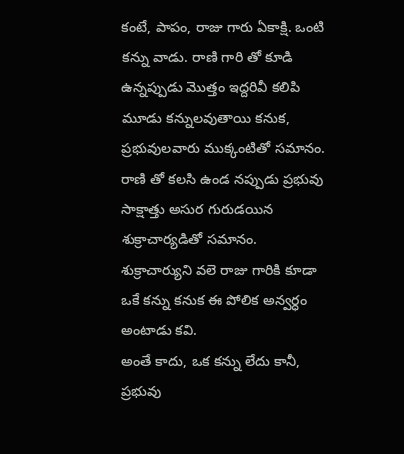కంటే, పాపం, రాజు గారు ఏకాక్షి. ఒంటి కన్ను వాడు. రాణి గారి తో కూడి ఉన్నప్పుడు మొత్తం ఇద్దరివీ కలిపి మూడు కన్నులవుతాయి కనుక, ప్రభువులవారు ముక్కంటితో సమానం.
రాణి తో కలసి ఉండ నప్పుడు ప్రభువు సాక్షాత్తు అసుర గురుడయిన శుక్రాచార్యడితో సమానం.
శుక్రాచార్యుని వలె రాజు గారికి కూడా ఒకే కన్ను కనుక ఈ పోలిక అన్వర్ధం అంటాడు కవి.
అంతే కాదు, ఒక కన్ను లేదు కానీ, ప్రభువు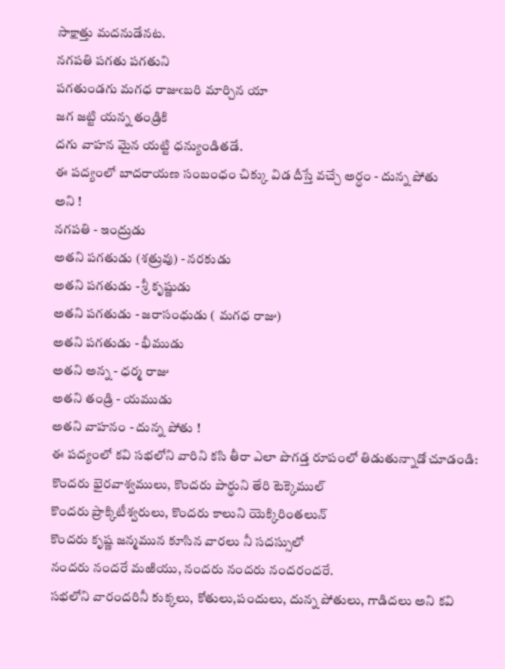సాక్షాత్తు మదనుడేనట.
నగపతి పగతు పగతుని
పగతుండగు మగధ రాజుఁబరి మార్చిన యా
జగ జట్టి యన్న తండ్రికి
దగు వాహన మైన యట్టి ధన్యుండితడే.
ఈ పద్యంలో బాదరాయణ సంబంధం చిక్కు విడ దీస్తే వచ్చే అర్ధం - దున్న పోతు
అని !
నగపతి - ఇంద్రుడు
అతని పగతుడు (శత్రువు) - నరకుడు
అతని పగతుడు - శ్రీ కృష్ణుడు
అతని పగతుడు - జరాసంధుడు ( మగధ రాజు)
అతని పగతుడు - భీముడు
అతని అన్న - ధర్మ రాజు
అతని తండ్రి - యముడు
అతని వాహనం - దున్న పోతు !
ఈ పద్యంలో కవి సభలోని వారిని కసి తీరా ఎలా పొగడ్త రూపంలో తిడుతున్నాడో చూడండి:
కొందరు భైరవాశ్వములు, కొందరు పార్ధుని తేరి టెక్కెముల్
కొందరు ప్రాక్కిటీశ్వరులు, కొందరు కాలుని యెక్కిరింతలున్
కొందరు కృష్ణ జన్మమున కూసిన వారలు నీ సదస్సులో
నందరు నందరే మఱియు, నందరు నందరు నందరందరే.
సభలోని వారందరినీ కుక్కలు, కోతులు,పందులు, దున్న పోతులు, గాడిదలు అని కవి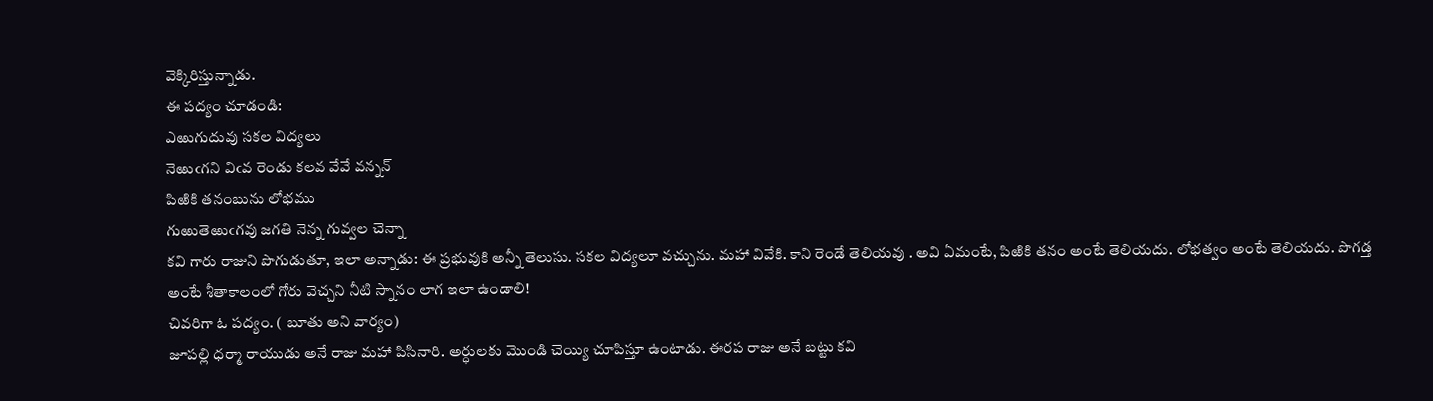వెక్కిరిస్తున్నాడు.
ఈ పద్యం చూడండి:
ఎఱుగుదువు సకల విద్యలు
నెఱుఁగని విఁవ రెండు కలవ వేవే వన్నన్
పిఱికి తనంబును లోభము
గుఱుతెఱుఁగవు జగతి నెన్న గువ్వల చెన్నా
కవి గారు రాజుని పొగుడుతూ, ఇలా అన్నాడు: ఈ ప్రభువుకి అన్నీ తెలుసు. సకల విద్యలూ వచ్చును. మహా వివేకి. కాని రెండే తెలియవు . అవి ఏమంటే, పిఱికి తనం అంటే తెలియదు. లోభత్వం అంటే తెలియదు. పొగడ్త అంటే శీతాకాలంలో గోరు వెచ్చని నీటి స్నానం లాగ ఇలా ఉండాలి!
చివరిగా ఓ పద్యం. ( బూతు అని వార్యం)
జూపల్లి ధర్మా రాయుడు అనే రాజు మహా పిసినారి. అర్ధులకు మొండి చెయ్యి చూపిస్తూ ఉంటాడు. ఈరప రాజు అనే బట్టు కవి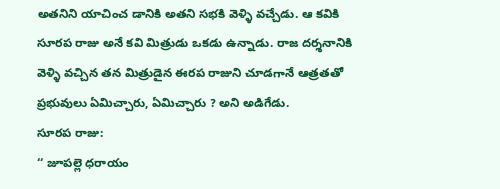అతనిని యాచించ డానికి అతని సభకి వెళ్ళి వచ్చేడు. ఆ కవికి సూరప రాజు అనే కవి మిత్రుడు ఒకడు ఉన్నాడు. రాజ దర్శనానికి వెళ్ళి వచ్చిన తన మిత్రుడైన ఈరప రాజుని చూడగానే ఆత్రతతో ప్రభువులు ఏమిచ్చారు, ఏమిచ్చారు ? అని అడిగేడు.
సూరప రాజు:
‘‘ జూపల్లె ధరాయం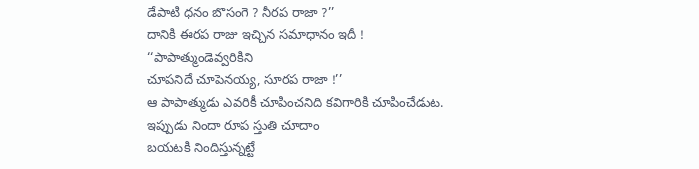డేపాటి ధనం బొసంగె ? నీరప రాజా ?’’
దానికి ఈరప రాజు ఇచ్చిన సమాధానం ఇదీ !
‘‘పాపాత్ముండెవ్వరికిని
చూపనిదే చూపెనయ్య, సూరప రాజా !’’
ఆ పాపాత్ముడు ఎవరికీ చూపించనిది కవిగారికి చూపించేడుట.
ఇప్పుడు నిందా రూప స్తుతి చూదాం
బయటకి నిందిస్తున్నట్టే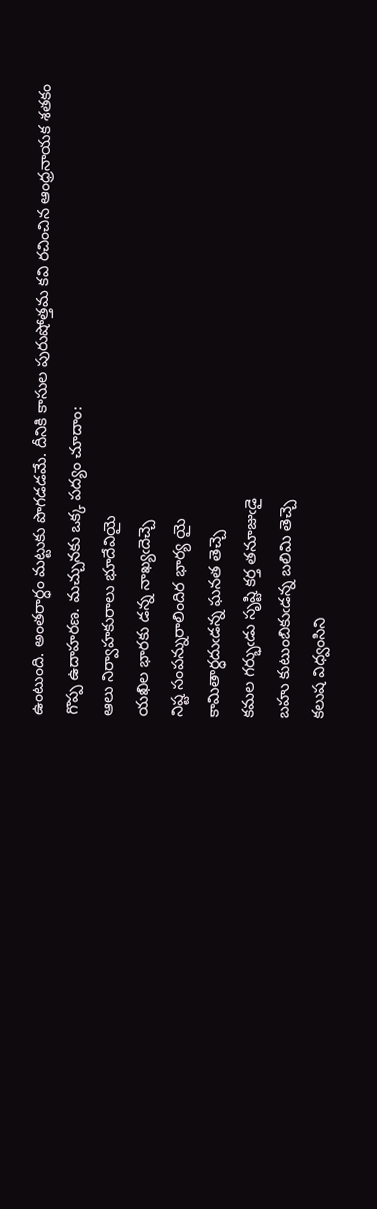ఉంటుంది. అంతరార్ధం మట్టుకు పొగడడమే. దీనికి కాసుల పురుషోత్తమ కవి రచించిన ఆంధ్రనాయక శతకం గొప్ప ఉదాహరణ. మచ్చునకు ఒక్క పద్యం చూదాం:
ఆలు నిర్వాహకురాలు భూదేవియై
యఖిల భారకు డన్న నాఖ్యఁదెచ్చె
నిష్ట సంపన్నురాలిందిర భార్య యై
కామితార్ధదుఁడన్న ఘనత తెచ్చె
కమల గర్భుఁడు సృష్టి కర్త తనూజుఁడై
బహు కుటుంబికుఁడన్న బలిమి తెచ్చె
కలుష విధ్వంసిని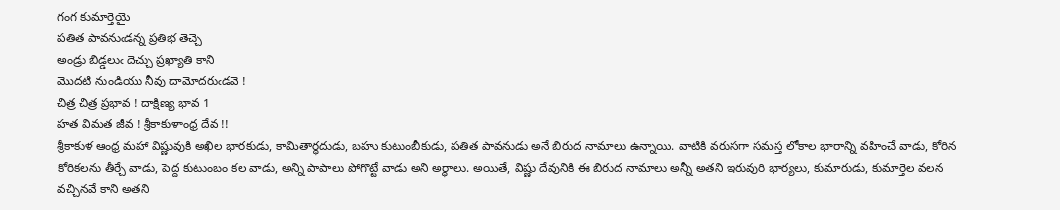గంగ కుమార్తెయై
పతిత పావనుఁడన్న ప్రతిభ తెచ్చె
అండ్రు బిడ్డలుఁ దెచ్చు ప్రఖ్యాతి కాని
మొదటి నుండియు నీవు దామోదరుఁడవె !
చిత్ర చిత్ర ప్రభావ ! దాక్షిణ్య భావ 1
హత విమత జీవ ! శ్రీకాకుళాంధ్ర దేవ !!
శ్రీకాకుళ ఆంధ్ర మహా విష్ణువుకి అఖిల భారకుడు, కామితార్ధదుడు, బహు కుటుంబీకుడు, పతిత పావనుడు అనే బిరుద నామాలు ఉన్నాయి. వాటికి వరుసగా సమస్త లోకాల భారాన్ని వహించే వాడు, కోరిన కోరికలను తీర్చే వాడు, పెద్ద కుటుంబం కల వాడు, అన్ని పాపాలు పోగొట్టే వాడు అని అర్ధాలు. అయితే, విష్ణు దేవునికి ఈ బిరుద నామాలు అన్నీ అతని ఇరువురి భార్యలు, కుమారుడు, కుమార్తెల వలన వచ్చినవే కాని అతని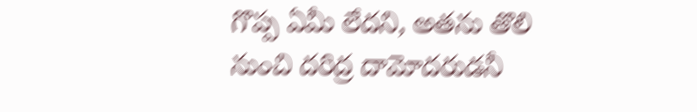గొప్ప ఏమీ లేదని, అతను తొలి నుంచి దరిద్ర దామోదరుడనీ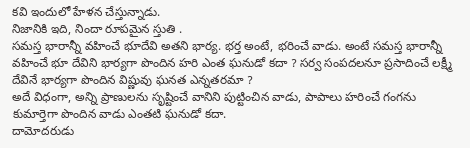కవి ఇందులో హేళన చేస్తున్నాడు.
నిజానికి ఇది, నిందా రూపమైన స్తుతి .
సమస్త భారాన్నీ వహించే భూదేవి అతని భార్య. భర్త అంటే, భరించే వాడు. అంటే సమస్త భారాన్నీ వహించే భూ దేవిని భార్యగా పొందిన హరి ఎంత ఘనుడో కదా ? సర్వ సంపదలనూ ప్రసాదించే లక్ష్మీ దేవినే భార్యగా పొందిన విష్ణువు ఘనత ఎన్నతరమా ?
అదే విధంగా, అన్ని ప్రాణులను సృష్టించే వానిని పుట్టించిన వాడు, పాపాలు హరించే గంగను కుమార్తెగా పొందిన వాడు ఎంతటి ఘనుడో కదా.
దామోదరుడు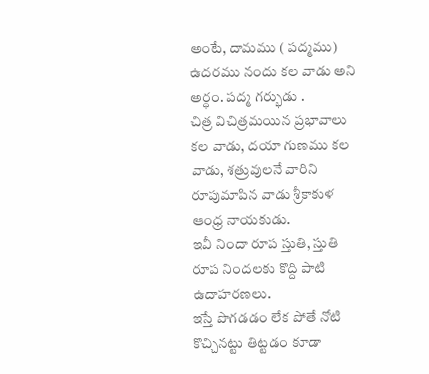అంటే, దామము ( పద్మము) ఉదరము నందు కల వాడు అని అర్ధం. పద్మ గర్భుడు .
చిత్ర విచిత్రమయిన ప్రభావాలు కల వాడు, దయా గుణము కల వాడు, శత్రువులనే వారిని రూపుమాపిన వాడు శ్రీకాకుళ ఆంధ్ర నాయకుడు.
ఇవీ నిందా రూప స్తుతి, స్తుతి రూప నిందలకు కొద్ది పాటి ఉదాహరణలు.
ఇస్తే పొగడడం లేక పోతే నోటి కొచ్చినట్టు తిట్టడం కూడా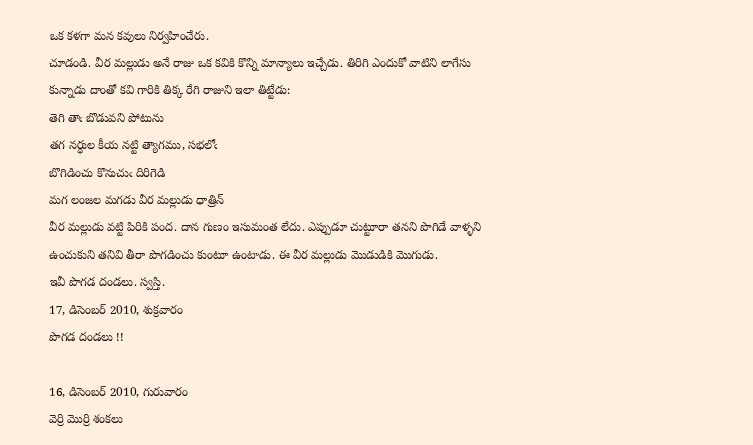ఒక కళగా మన కవులు నిర్వహించేరు.
చూడండి. వీర మల్లుడు అనే రాజు ఒక కవికి కొన్ని మాన్యాలు ఇచ్చేడు. తిరిగి ఎందుకో వాటిని లాగేసు కున్నాడు దాంతో కవి గారికి తిక్క రేగి రాజుని ఇలా తిట్టేడు:
తెగి తాఁ బొడువని పోటును
తగ నర్ధుల కీయ నట్టి త్యాగము, సభలోఁ
బొగిడించు కొనుచుఁ దిరిగెడి
మగ లంజల మగడు వీర మల్లుడు ధాత్రిన్
వీర మల్లుడు వట్టి పిరికి పంద. దాన గుణం ఇసుమంత లేదు. ఎప్పుడూ చుట్టూరా తనని పొగిడే వాళ్ళని ఉంచుకుని తనివి తీరా పొగడించు కుంటూ ఉంటాడు. ఈ వీర మల్లుడు మొడుడికి మొగుడు.
ఇవీ పొగడ దండలు. స్వస్తి.
17, డిసెంబర్ 2010, శుక్రవారం
పొగడ దండలు !!

16, డిసెంబర్ 2010, గురువారం
వెర్రి మొర్రి శంకలు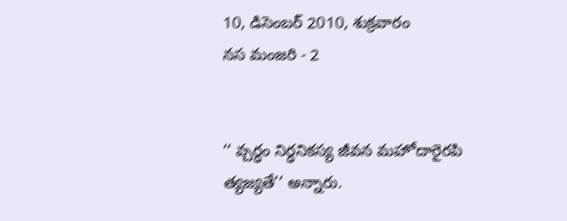10, డిసెంబర్ 2010, శుక్రవారం
నస మంజరి - 2


‘‘ వ్చర్ధం నిర్ధనికస్య జీవన మహోదారైరపి త్యజ్యతే’’ అన్నారు.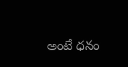అంటే ధనం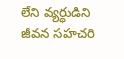లేని వ్యర్ధుడిని జీవన సహచరి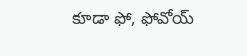కూడా ఫో, ఫోవోయ్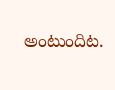అంటుందిట.